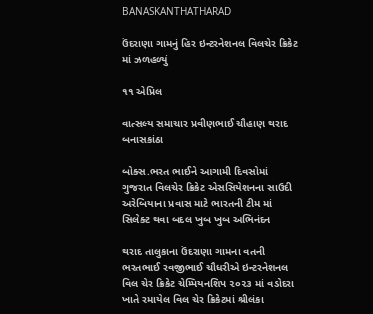BANASKANTHATHARAD

ઉંદરાણા ગામનું હિર ઇન્ટરનેશનલ વિલચેર ક્રિકેટ માં ઝળહળ્યું

૧૧ એપ્રિલ

વાત્સલ્ય સમાચાર પ્રવીણભાઈ ચૌહાણ થરાદ બનાસકાંઠા

બોક્સ.ભરત ભાઈને આગામી દિવસોમાં ગુજરાત વિલચેર ક્રિકેટ એસસિયેશનના સાઉદી અરેબિયાના પ્રવાસ માટે ભારતની ટીમ માં સિલેક્ટ થવા બદલ ખુબ ખુબ અભિનંદન

થરાદ તાલુકાના ઉંદરાણા ગામના વતની ભરતભાઈ રવજીભાઈ ચૌધરીએ ઇન્ટરનેશનલ વિલ ચેર ક્રિકેટ ચેમ્પિયનશિપ ૨૦૨૩ માં વડોદરા ખાતે રમાયેલ વિલ ચેર ક્રિકેટમાં શ્રીલંકા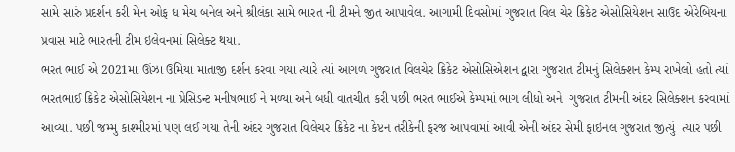સામે સારું પ્રદર્શન કરી મેન ઓફ ધ મેચ બનેલ અને શ્રીલંકા સામે ભારત ની ટીમને જીત આપાવેલ. આગામી દિવસોમાં ગુજરાત વિલ ચેર ક્રિકેટ એસોસિયેશન સાઉદ એરેબિયના પ્રવાસ માટે ભારતની ટીમ ઇલેવનમાં સિલેક્ટ થયા.
ભરત ભાઈ એ 2021મા ઊંઝા ઉમિયા માતાજી દર્શન કરવા ગયા ત્યારે ત્યાં આગળ ગુજરાત વિલચેર ક્રિકેટ એસોસિએશન દ્વારા ગુજરાત ટીમનું સિલેક્શન કેમ્પ રાખેલો હતો ત્યાં ભરતભાઈ ક્રિકેટ એસોસિયેશન ના પ્રેસિડન્ટ મનીષભાઈ ને મળ્યા અને બધી વાતચીત કરી પછી ભરત ભાઈએ કેમ્પમાં ભાગ લીધો અને  ગુજરાત ટીમની અંદર સિલેક્શન કરવામાં આવ્યા. પછી જમ્મુ કાશ્મીરમાં પણ લઈ ગયા તેની અંદર ગુજરાત વિલેચર ક્રિકેટ ના કેપ્ટન તરીકેની ફરજ આપવામાં આવી એની અંદર સેમી ફાઇનલ ગુજરાત જીત્યું  ત્યાર પછી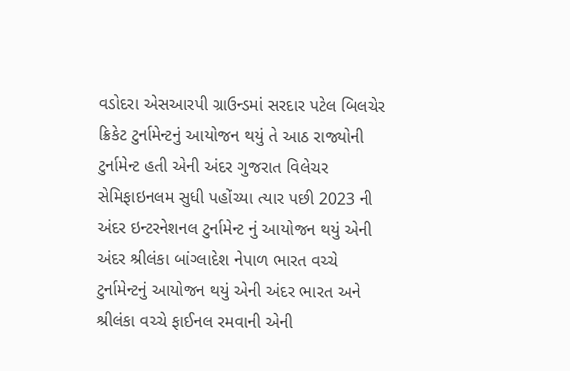વડોદરા એસઆરપી ગ્રાઉન્ડમાં સરદાર પટેલ બિલચેર ક્રિકેટ ટુર્નામેન્ટનું આયોજન થયું તે આઠ રાજ્યોની ટુર્નામેન્ટ હતી એની અંદર ગુજરાત વિલેચર સેમિફાઇનલમ સુધી પહોંચ્યા ત્યાર પછી 2023 ની અંદર ઇન્ટરનેશનલ ટુર્નામેન્ટ નું આયોજન થયું એની અંદર શ્રીલંકા બાંગ્લાદેશ નેપાળ ભારત વચ્ચે ટુર્નામેન્ટનું આયોજન થયું એની અંદર ભારત અને શ્રીલંકા વચ્ચે ફાઈનલ રમવાની એની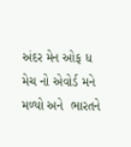અંદર મેન ઓફ ધ મેચ નો એવોર્ડ મને મળ્યો અને  ભારતને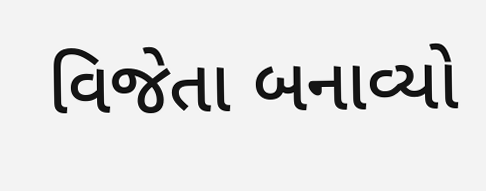વિજેતા બનાવ્યો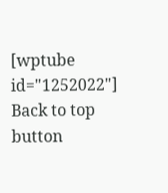[wptube id="1252022"]
Back to top button